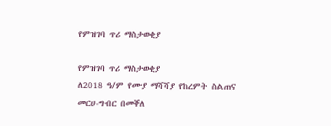የምዝገባ ጥሪ ማስታወቂያ

የምዝገባ ጥሪ ማስታወቂያ
ለ2018 ዓ/ም የሙያ ማሻሻያ የከረምት ስልጠና መርሀ-ግብር በመቐለ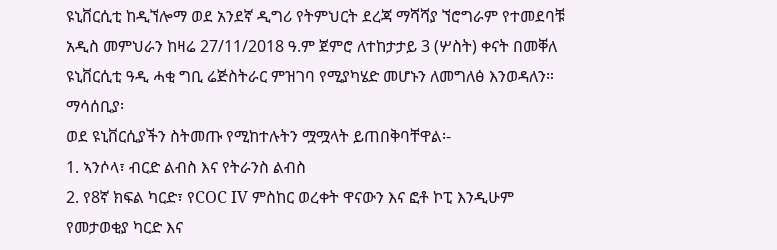ዩኒቨርሲቲ ከዲኘሎማ ወደ አንደኛ ዲግሪ የትምህርት ደረጃ ማሻሻያ ኘሮግራም የተመደባቹ አዲስ መምህራን ከዛሬ 27/11/2018 ዓ.ም ጀምሮ ለተከታታይ 3 (ሦስት) ቀናት በመቐለ ዩኒቨርሲቲ ዓዲ ሓቂ ግቢ ሬጅስትራር ምዝገባ የሚያካሄድ መሆኑን ለመግለፅ እንወዳለን።
ማሳሰቢያ፡
ወደ ዩኒቨርሲያችን ስትመጡ የሚከተሉትን ሟሟላት ይጠበቅባቸዋል፡-
1. ኣንሶላ፣ ብርድ ልብስ እና የትራንስ ልብስ
2. የ8ኛ ክፍል ካርድ፣ የCOC IV ምስከር ወረቀት ዋናውን እና ፎቶ ኮፒ እንዲሁም የመታወቂያ ካርድ እና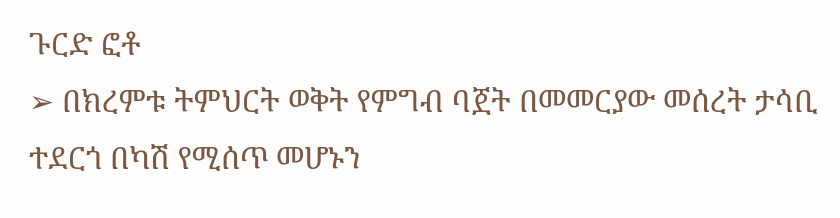ጉርድ ፎቶ
➢ በክረምቱ ትምህርት ወቅት የምግብ ባጀት በመመርያው መሰረት ታሳቢ ተደርጎ በካሽ የሚሰጥ መሆኑን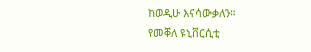ከወዲሁ እናሳውቃለን።
የመቐለ ዩኒቨርሲቲ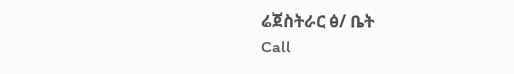ሬጀስትራር ፅ/ ቤት
Call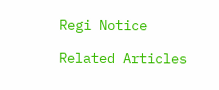Regi Notice

Related Articles